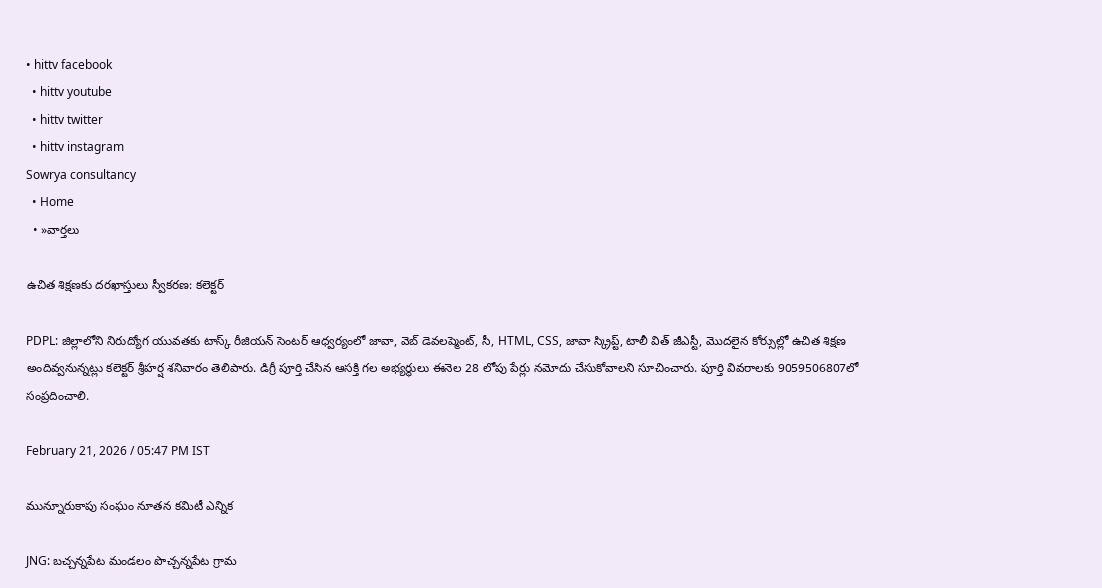• hittv facebook
  • hittv youtube
  • hittv twitter
  • hittv instagram
Sowrya consultancy
  • Home
  • »వార్తలు

ఉచిత శిక్షణకు దరఖాస్తులు స్వీకరణ: కలెక్టర్

PDPL: జిల్లాలోని నిరుద్యోగ యువతకు టాస్క్ రీజియన్ సెంటర్ ఆధ్వర్యంలో జావా, వెబ్ డెవలప్మెంట్, సీ, HTML, CSS, జావా స్క్రిప్ట్, టాలీ విత్ జీఎస్టీ, మొదలైన కోర్సుల్లో ఉచిత శిక్షణ అందివ్వనున్నట్లు కలెక్టర్ శ్రీహర్ష శనివారం తెలిపారు. డిగ్రీ పూర్తి చేసిన ఆసక్తి గల అభ్యర్థులు ఈనెల 28 లోపు పేర్లు నమోదు చేసుకోవాలని సూచించారు. పూర్తి వివరాలకు 9059506807లో సంప్రదించాలి.

February 21, 2026 / 05:47 PM IST

మున్నూరుకాపు సంఘం నూతన కమిటీ ఎన్నిక

JNG: బచ్చన్నపేట మండలం పొచ్చన్నపేట గ్రామ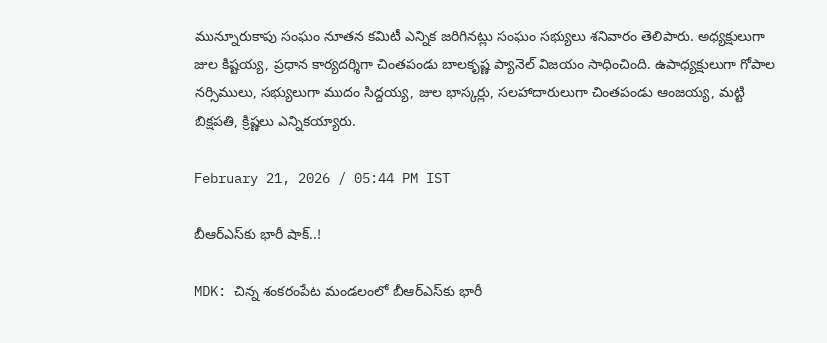మున్నూరుకాపు సంఘం నూతన కమిటీ ఎన్నిక జరిగినట్లు సంఘం సభ్యులు శనివారం తెలిపారు. అధ్యక్షులుగా జుల కిష్టయ్య, ప్రధాన కార్యదర్శిగా చింతపండు బాలకృష్ణ ప్యానెల్ విజయం సాధించింది. ఉపాధ్యక్షులుగా గోపాల నర్సిములు, సభ్యులుగా ముదం సిద్దయ్య, జుల భాస్కర్లు, సలహాదారులుగా చింతపండు ఆంజయ్య, మట్టి బిక్షపతి, క్రిష్ణలు ఎన్నికయ్యారు.

February 21, 2026 / 05:44 PM IST

బీఆర్ఎస్‌కు భారీ షాక్..!

MDK: చిన్న శంకరంపేట మండలంలో బీఆర్ఎస్‌కు భారీ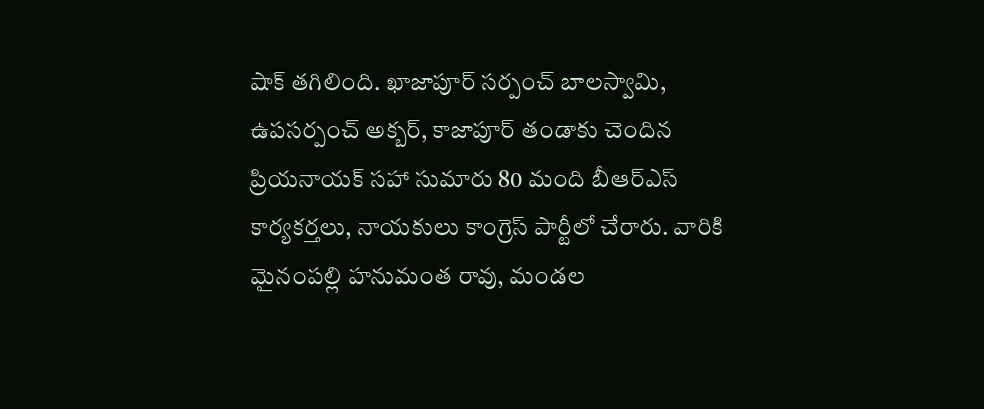షాక్ తగిలింది. ఖాజాపూర్ సర్పంచ్ బాలస్వామి, ఉపసర్పంచ్ అక్బర్, కాజాపూర్ తండాకు చెందిన ప్రియనాయక్ సహా సుమారు 80 మంది బీఆర్ఎస్ కార్యకర్తలు, నాయకులు కాంగ్రెస్ పార్టీలో చేరారు. వారికి మైనంపల్లి హనుమంత రావు, మండల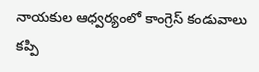నాయకుల ఆధ్వర్యంలో కాంగ్రెస్ కండువాలు కప్పి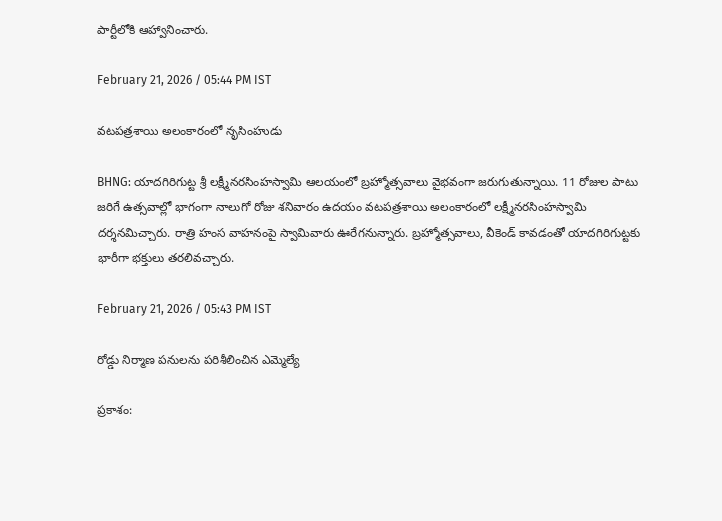పార్టీలోకి ఆహ్వానించారు.

February 21, 2026 / 05:44 PM IST

వటపత్రశాయి అలంకారంలో నృసింహుడు

BHNG: యాదగిరిగుట్ట శ్రీ లక్ష్మీనరసింహస్వామి ఆలయంలో బ్రహ్మోత్సవాలు వైభవంగా జరుగుతున్నాయి. 11 రోజుల పాటు జరిగే ఉత్సవాల్లో భాగంగా నాలుగో రోజు శనివారం ఉదయం వటపత్రశాయి అలంకారంలో లక్ష్మీనరసింహస్వామి దర్శనమిచ్చారు. రాత్రి హంస వాహనంపై స్వామివారు ఊరేగనున్నారు. బ్రహ్మోత్సవాలు, వీకెండ్ కావడంతో యాదగిరిగుట్టకు భారీగా భక్తులు తరలివచ్చారు.

February 21, 2026 / 05:43 PM IST

రోడ్డు నిర్మాణ పనులను పరిశీలించిన ఎమ్మెల్యే

ప్రకాశం: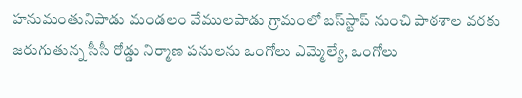హనుమంతునిపాడు మండలం వేములపాడు గ్రామంలో బస్‌స్టాప్ నుంచి పాఠశాల వరకు జరుగుతున్న సీసీ రోడ్డు నిర్మాణ పనులను ఒంగోలు ఎమ్మెల్యే, ఒంగోలు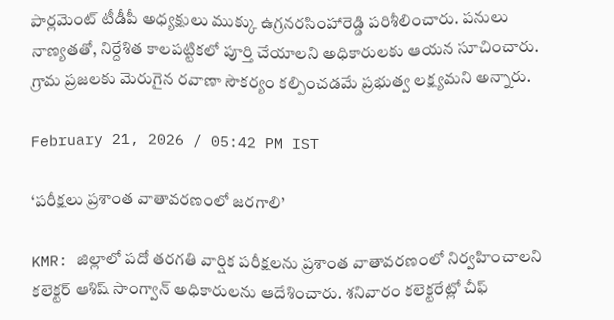పార్లమెంట్ టీడీపీ అధ్యక్షులు ముక్కు ఉగ్రనరసింహారెడ్డి పరిశీలించారు. పనులు నాణ్యతతో, నిర్దేశిత కాలపట్టికలో పూర్తి చేయాలని అధికారులకు ఆయన సూచించారు. గ్రామ ప్రజలకు మెరుగైన రవాణా సౌకర్యం కల్పించడమే ప్రభుత్వ లక్ష్యమని అన్నారు.

February 21, 2026 / 05:42 PM IST

‘పరీక్షలు ప్రశాంత వాతావరణంలో జరగాలి’

KMR: జిల్లాలో పదో తరగతి వార్షిక పరీక్షలను ప్రశాంత వాతావరణంలో నిర్వహించాలని కలెక్టర్ ఆశిష్ సాంగ్వాన్ అధికారులను ఆదేశించారు. శనివారం కలెక్టరేట్లో చీఫ్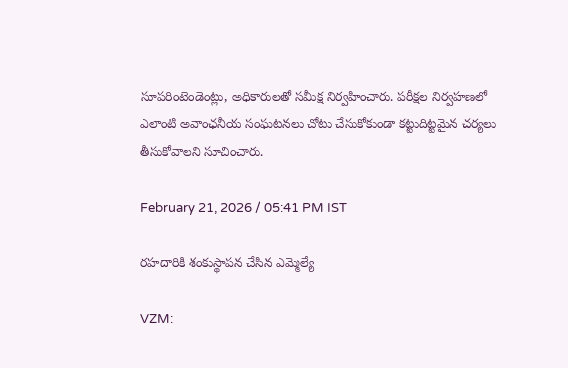సూపరింటెండెంట్లు, అధికారులతో సమీక్ష నిర్వహించారు. పరీక్షల నిర్వహణలో ఎలాంటి అవాంఛనీయ సంఘటనలు చోటు చేసుకోకుండా కట్టుదిట్టమైన చర్యలు తీసుకోవాలని సూచించారు.

February 21, 2026 / 05:41 PM IST

రహదారికి శంకుస్థాపన చేసిన ఎమ్మెల్యే

VZM: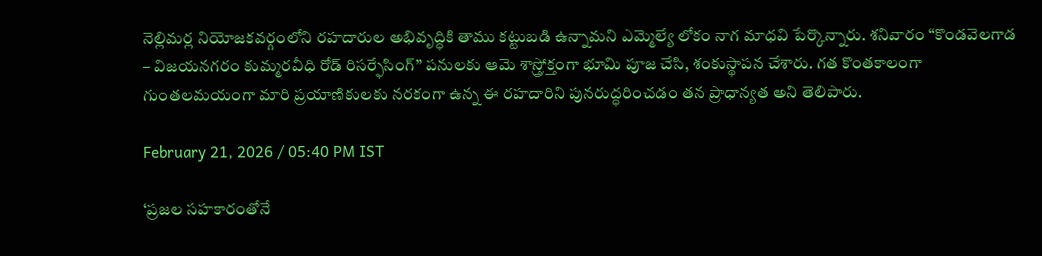నెల్లిమర్ల నియోజకవర్గంలోని రహదారుల అభివృద్ధికి తాము కట్టుబడి ఉన్నామని ఎమ్మెల్యే లోకం నాగ మాధవి పేర్కొన్నారు. శనివారం “కొండవెలగాడ – విజయనగరం కుమ్మరవీధి రోడ్ రిసర్ఫేసింగ్” పనులకు ఆమె శాస్త్రోక్తంగా భూమి పూజ చేసి, శంకుస్థాపన చేశారు. గత కొంతకాలంగా గుంతలమయంగా మారి ప్రయాణికులకు నరకంగా ఉన్న ఈ రహదారిని పునరుద్ధరించడం తన ప్రాధాన్యత అని తెలిపారు.

February 21, 2026 / 05:40 PM IST

‘ప్రజల సహకారంతోనే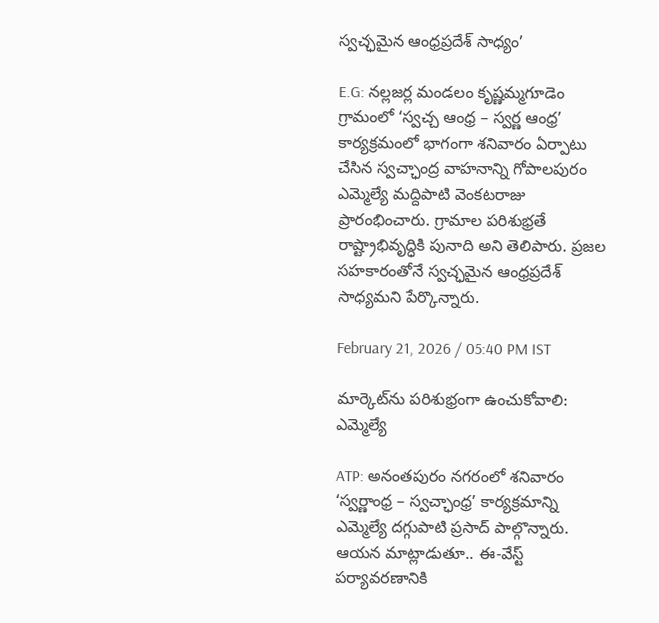స్వచ్ఛమైన ఆంధ్రప్రదేశ్ సాధ్యం’

E.G: నల్లజర్ల మండలం కృష్ణమ్మగూడెం గ్రామంలో ‘స్వచ్చ ఆంధ్ర – స్వర్ణ ఆంధ్ర’ కార్యక్రమంలో భాగంగా శనివారం ఏర్పాటు చేసిన స్వచ్ఛాంద్ర వాహనాన్ని గోపాలపురం ఎమ్మెల్యే మద్దిపాటి వెంకటరాజు ప్రారంభించారు. గ్రామాల పరిశుభ్రతే రాష్ట్రాభివృద్ధికి పునాది అని తెలిపారు. ప్రజల సహకారంతోనే స్వచ్ఛమైన ఆంధ్రప్రదేశ్ సాధ్యమని పేర్కొన్నారు.

February 21, 2026 / 05:40 PM IST

మార్కెట్‌ను పరిశుభ్రంగా ఉంచుకోవాలి: ఎమ్మెల్యే

ATP: అనంతపురం నగరంలో శనివారం ‘స్వర్ణాంధ్ర – స్వచ్ఛాంధ్ర’ కార్యక్రమాన్ని ఎమ్మెల్యే దగ్గుపాటి ప్రసాద్ పాల్గొన్నారు. ఆయన మాట్లాడుతూ.. ఈ-వేస్ట్ పర్యావరణానికి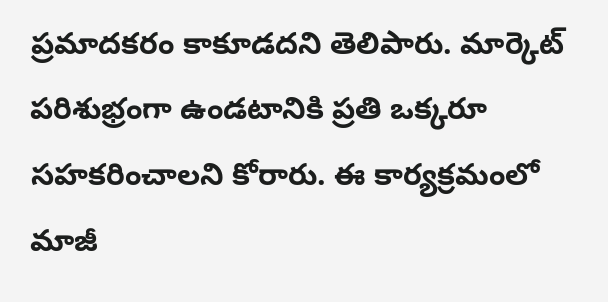ప్రమాదకరం కాకూడదని తెలిపారు. మార్కెట్ పరిశుభ్రంగా ఉండటానికి ప్రతి ఒక్కరూ సహకరించాలని కోరారు. ఈ కార్యక్రమంలో మాజీ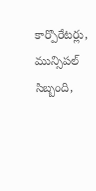కార్పొరేటర్లు, మున్సిపల్ సిబ్బంది,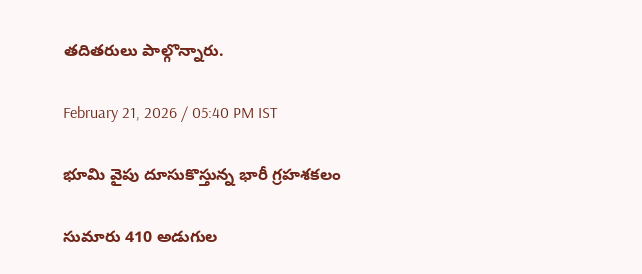తదితరులు పాల్గొన్నారు.

February 21, 2026 / 05:40 PM IST

భూమి వైపు దూసుకొస్తున్న భారీ గ్రహశకలం

సుమారు 410 అడుగుల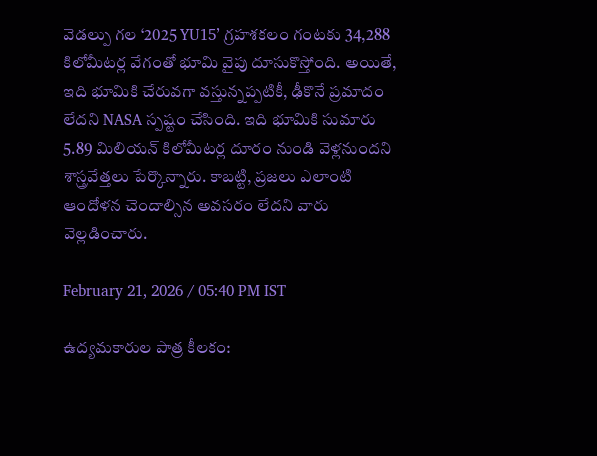వెడల్పు గల ‘2025 YU15’ గ్రహశకలం గంటకు 34,288 కిలోమీటర్ల వేగంతో భూమి వైపు దూసుకొస్తోంది. అయితే, ఇది భూమికి చేరువగా వస్తున్నప్పటికీ, ఢీకొనే ప్రమాదం లేదని NASA స్పష్టం చేసింది. ఇది భూమికి సుమారు 5.89 మిలియన్ కిలోమీటర్ల దూరం నుండి వెళ్లనుందని శాస్త్రవేత్తలు పేర్కొన్నారు. కాబట్టి, ప్రజలు ఎలాంటి ఆందోళన చెందాల్సిన అవసరం లేదని వారు వెల్లడించారు.

February 21, 2026 / 05:40 PM IST

ఉద్యమకారుల పాత్ర కీలకం: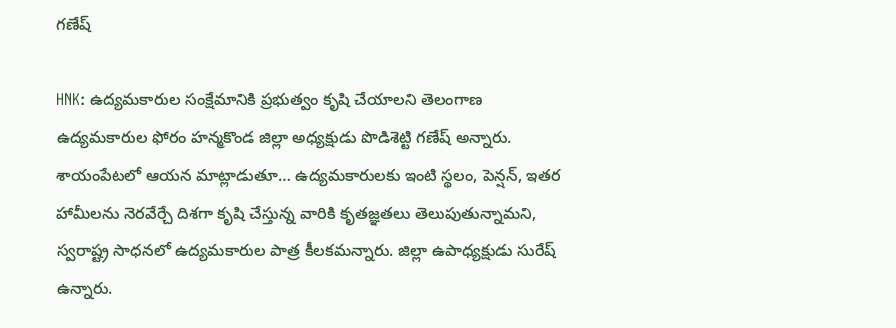గణేష్

HNK: ఉద్యమకారుల సంక్షేమానికి ప్రభుత్వం కృషి చేయాలని తెలంగాణ ఉద్యమకారుల ఫోరం హన్మకొండ జిల్లా అధ్యక్షుడు పొడిశెట్టి గణేష్ అన్నారు. శాయంపేటలో ఆయన మాట్లాడుతూ… ఉద్యమకారులకు ఇంటి స్థలం, పెన్షన్, ఇతర హామీలను నెరవేర్చే దిశగా కృషి చేస్తున్న వారికి కృతజ్ఞతలు తెలుపుతున్నామని, స్వరాష్ట్ర సాధనలో ఉద్యమకారుల పాత్ర కీలకమన్నారు. జిల్లా ఉపాధ్యక్షుడు సురేష్ ఉన్నారు.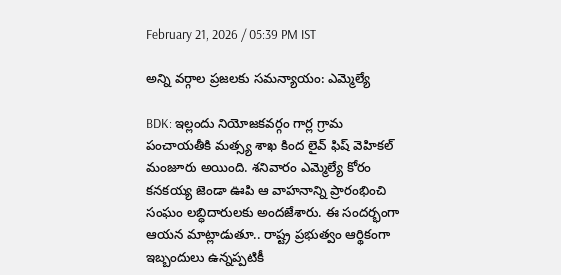February 21, 2026 / 05:39 PM IST

అన్ని వర్గాల ప్రజలకు సమన్యాయం: ఎమ్మెల్యే

BDK: ఇల్లందు నియోజకవర్గం గార్ల గ్రామ పంచాయతీకి మత్స్య శాఖ కింద లైవ్ ఫిష్ వెహికల్ మంజూరు అయింది. శనివారం ఎమ్మెల్యే కోరం కనకయ్య జెండా ఊపి ఆ వాహనాన్ని ప్రారంభించి సంఘం లబ్ధిదారులకు అందజేశారు. ఈ సందర్భంగా ఆయన మాట్లాడుతూ.. రాష్ట్ర ప్రభుత్వం ఆర్థికంగా ఇబ్బందులు ఉన్నప్పటికీ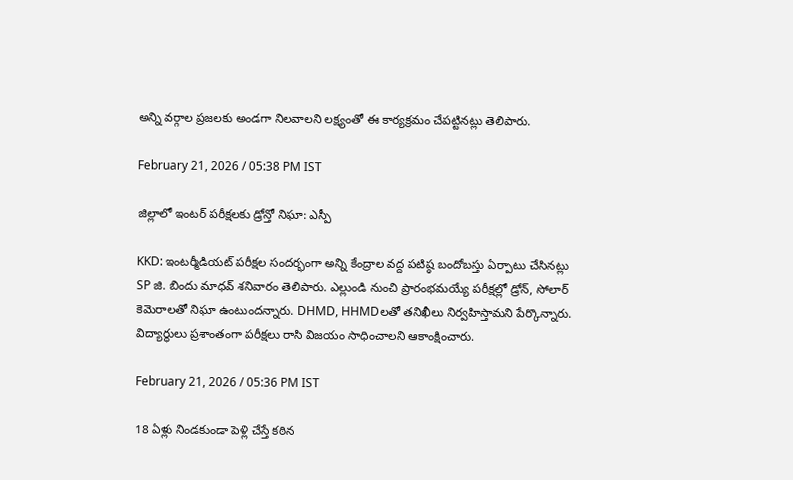అన్ని వర్గాల ప్రజలకు అండగా నిలవాలని లక్ష్యంతో ఈ కార్యక్రమం చేపట్టినట్లు తెలిపారు.

February 21, 2026 / 05:38 PM IST

జిల్లాలో ఇంటర్ పరీక్షలకు డ్రోన్తో నిఘా: ఎస్పీ

KKD: ఇంటర్మీడియట్ పరీక్షల సందర్భంగా అన్ని కేంద్రాల వద్ద పటిష్ఠ బందోబస్తు ఏర్పాటు చేసినట్లు SP జి. బిందు మాధవ్ శనివారం తెలిపారు. ఎల్లుండి నుంచి ప్రారంభమయ్యే పరీక్షల్లో డ్రోన్, సోలార్ కెమెరాలతో నిఘా ఉంటుందన్నారు. DHMD, HHMDలతో తనిఖీలు నిర్వహిస్తామని పేర్కొన్నారు. విద్యార్థులు ప్రశాంతంగా పరీక్షలు రాసి విజయం సాధించాలని ఆకాంక్షించారు.

February 21, 2026 / 05:36 PM IST

18 ఏళ్లు నిండకుండా పెళ్లి చేస్తే కఠిన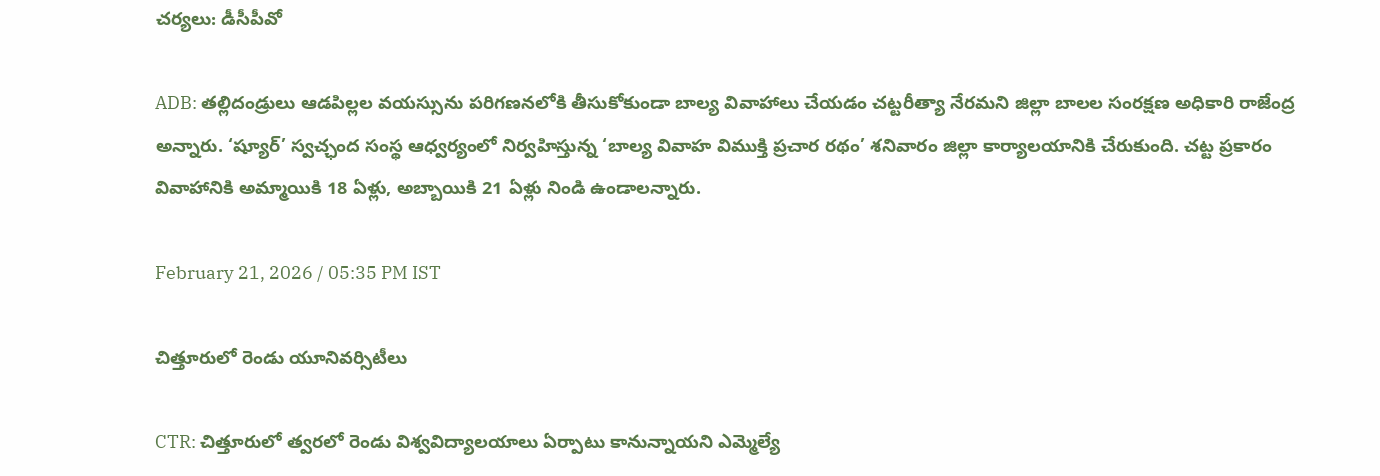చర్యలు: డీసీపీవో

ADB: తల్లిదండ్రులు ఆడపిల్లల వయస్సును పరిగణనలోకి తీసుకోకుండా బాల్య వివాహాలు చేయడం చట్టరీత్యా నేరమని జిల్లా బాలల సంరక్షణ అధికారి రాజేంద్ర అన్నారు. ‘ష్యూర్’ స్వచ్ఛంద సంస్థ ఆధ్వర్యంలో నిర్వహిస్తున్న ‘బాల్య వివాహ విముక్తి ప్రచార రథం’ శనివారం జిల్లా కార్యాలయానికి చేరుకుంది. చట్ట ప్రకారం వివాహానికి అమ్మాయికి 18 ఏళ్లు, అబ్బాయికి 21 ఏళ్లు నిండి ఉండాలన్నారు.

February 21, 2026 / 05:35 PM IST

చిత్తూరులో రెండు యూనివర్సిటీలు

CTR: చిత్తూరులో త్వరలో రెండు విశ్వవిద్యాలయాలు ఏర్పాటు కానున్నాయని ఎమ్మెల్యే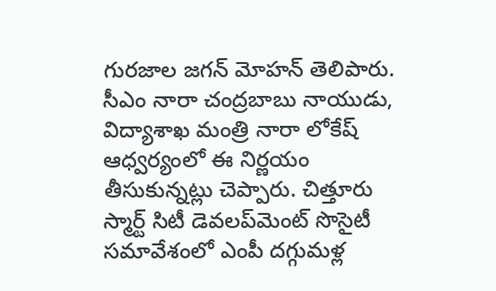గురజాల జగన్ మోహన్ తెలిపారు. సీఎం నారా చంద్రబాబు నాయుడు, విద్యాశాఖ మంత్రి నారా లోకేష్ ఆధ్వర్యంలో ఈ నిర్ణయం తీసుకున్నట్లు చెప్పారు. చిత్తూరు స్మార్ట్ సిటీ డెవలప్‌మెంట్ సొసైటీ సమావేశంలో ఎంపీ దగ్గుమళ్ల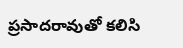ప్రసాదరావుతో కలిసి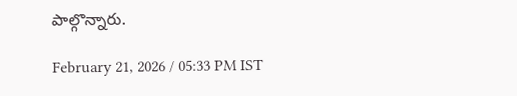పాల్గొన్నారు.

February 21, 2026 / 05:33 PM IST